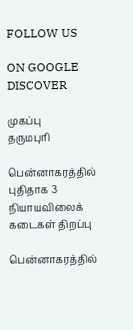FOLLOW US

ON GOOGLE DISCOVER

முகப்பு
தருமபுரி

பென்னாகரத்தில் புதிதாக 3 நியாயவிலைக் கடைகள் திறப்பு

பென்னாகரத்தில்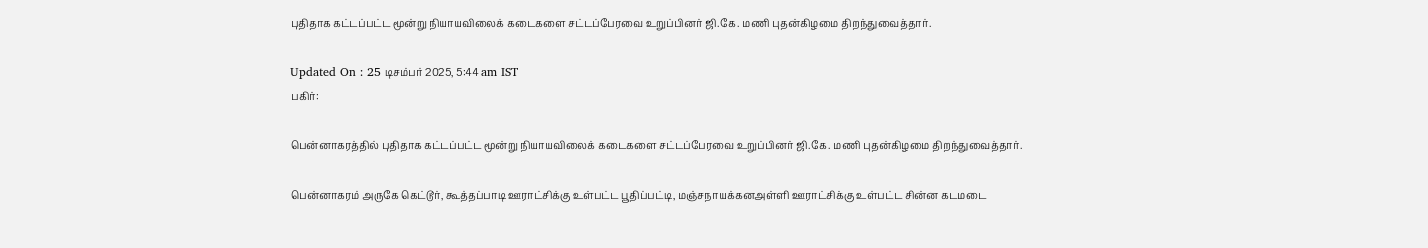புதிதாக கட்டப்பட்ட மூன்று நியாயவிலைக் கடைகளை சட்டப்பேரவை உறுப்பினர் ஜி.கே. மணி புதன்கிழமை திறந்துவைத்தார்.

Updated On : 25 டிசம்பர் 2025, 5:44 am IST
பகிர்:

பென்னாகரத்தில் புதிதாக கட்டப்பட்ட மூன்று நியாயவிலைக் கடைகளை சட்டப்பேரவை உறுப்பினர் ஜி.கே. மணி புதன்கிழமை திறந்துவைத்தார்.

பென்னாகரம் அருகே கெட்டூர், கூத்தப்பாடி ஊராட்சிக்கு உள்பட்ட பூதிப்பட்டி, மஞ்சநாயக்கனஅள்ளி ஊராட்சிக்கு உள்பட்ட சின்ன கடமடை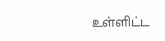உள்ளிட்ட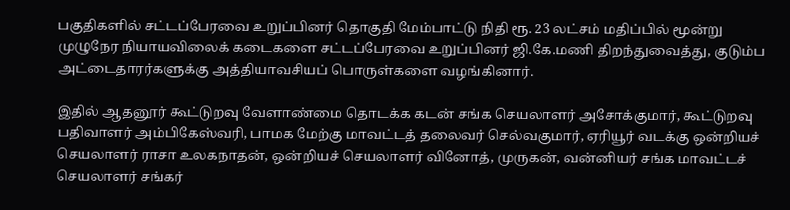பகுதிகளில் சட்டப்பேரவை உறுப்பினர் தொகுதி மேம்பாட்டு நிதி ரூ. 23 லட்சம் மதிப்பில் மூன்று முழுநேர நியாயவிலைக் கடைகளை சட்டப்பேரவை உறுப்பினர் ஜி.கே.மணி திறந்துவைத்து, குடும்ப அட்டைதாரர்களுக்கு அத்தியாவசியப் பொருள்களை வழங்கினார்.

இதில் ஆதனூர் கூட்டுறவு வேளாண்மை தொடக்க கடன் சங்க செயலாளர் அசோக்குமார், கூட்டுறவு பதிவாளர் அம்பிகேஸ்வரி, பாமக மேற்கு மாவட்டத் தலைவர் செல்வகுமார், ஏரியூர் வடக்கு ஒன்றியச் செயலாளர் ராசா உலகநாதன், ஒன்றியச் செயலாளர் வினோத், முருகன், வன்னியர் சங்க மாவட்டச் செயலாளர் சங்கர்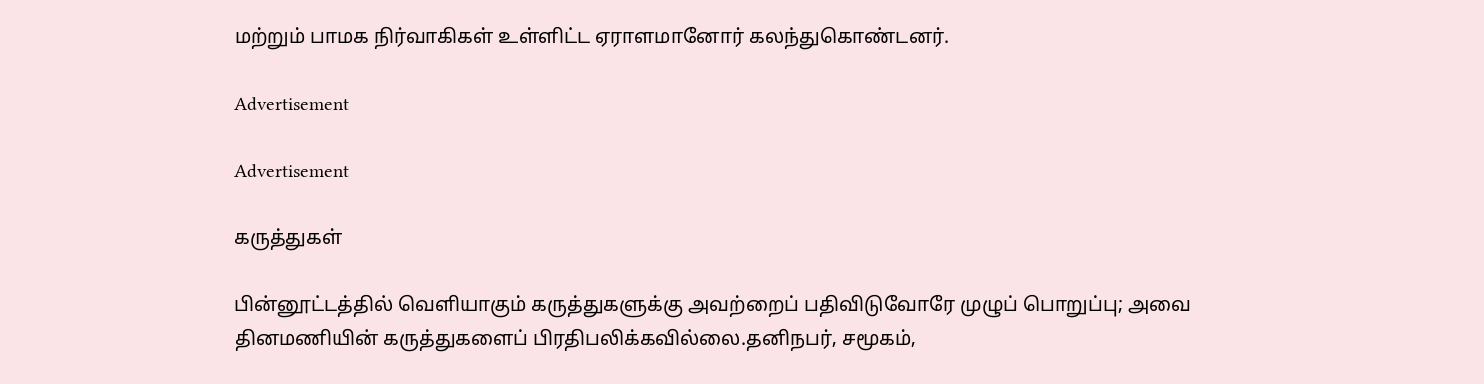மற்றும் பாமக நிர்வாகிகள் உள்ளிட்ட ஏராளமானோர் கலந்துகொண்டனர்.

Advertisement

Advertisement

கருத்துகள்

பின்னூட்டத்தில் வெளியாகும் கருத்துகளுக்கு அவற்றைப் பதிவிடுவோரே முழுப் பொறுப்பு; அவை தினமணியின் கருத்துகளைப் பிரதிபலிக்கவில்லை.தனிநபர், சமூகம்,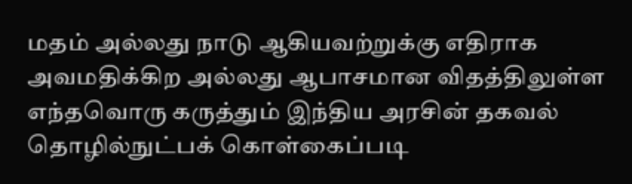மதம் அல்லது நாடு ஆகியவற்றுக்கு எதிராக அவமதிக்கிற அல்லது ஆபாசமான விதத்திலுள்ள எந்தவொரு கருத்தும் இந்திய அரசின் தகவல் தொழில்நுட்பக் கொள்கைப்படி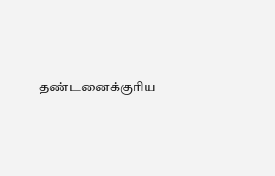தண்டனைக்குரிய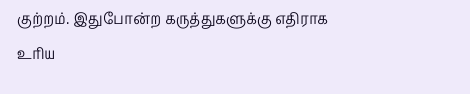குற்றம். இதுபோன்ற கருத்துகளுக்கு எதிராக உரிய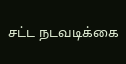சட்ட நடவடிக்கை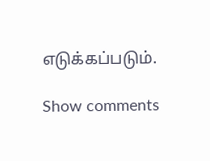எடுக்கப்படும்.

Show comments